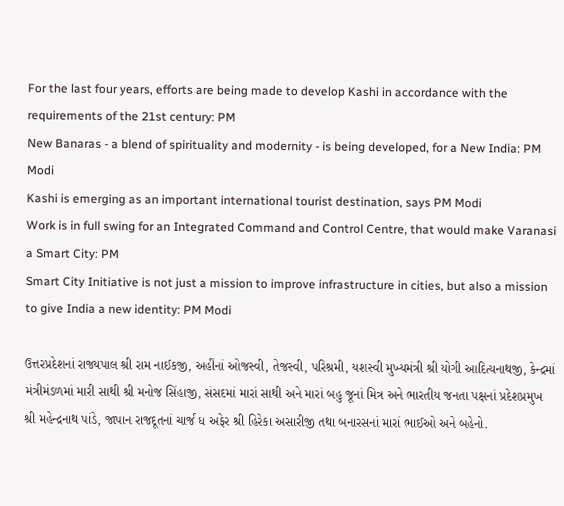For the last four years, efforts are being made to develop Kashi in accordance with the requirements of the 21st century: PM
New Banaras - a blend of spirituality and modernity - is being developed, for a New India: PM Modi
Kashi is emerging as an important international tourist destination, says PM Modi
Work is in full swing for an Integrated Command and Control Centre, that would make Varanasi a Smart City: PM
Smart City Initiative is not just a mission to improve infrastructure in cities, but also a mission to give India a new identity: PM Modi

ઉત્તરપ્રદેશનાં રાજ્યપાલ શ્રી રામ નાઈકજી, અહીંનાં ઓજસ્વી, તેજસ્વી, પરિશ્રમી, યશસ્વી મુખ્યમંત્રી શ્રી યોગી આદિત્યનાથજી, કેન્દ્રમાં મંત્રીમંડળમાં મારી સાથી શ્રી મનોજ સિંહાજી, સંસદમાં મારાં સાથી અને મારાં બહુ જૂનાં મિત્ર અને ભારતીય જનતા પક્ષનાં પ્રદેશપ્રમુખ શ્રી મહેન્દ્રનાથ પાંડે, જાપાન રાજદૂતનાં ચાર્જ ધ અફેર શ્રી હિરેકા અસારીજી તથા બનારસનાં મારાં ભાઈઓ અને બહેનો.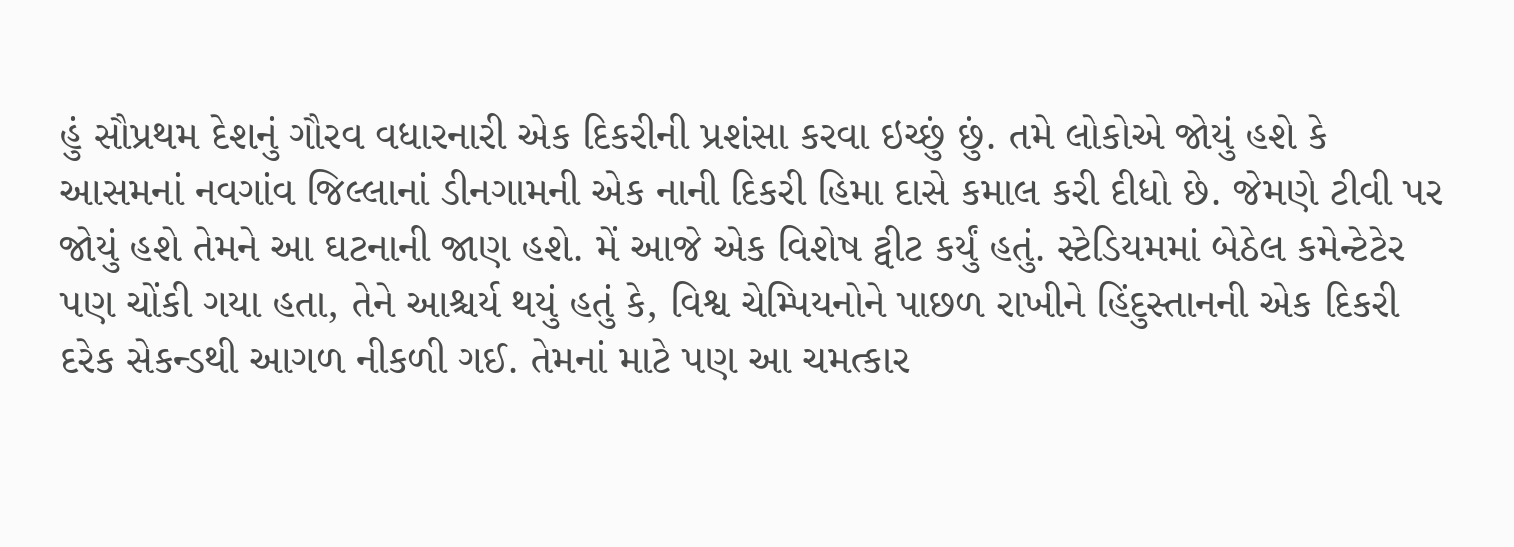હું સૌપ્રથમ દેશનું ગૌરવ વધારનારી એક દિકરીની પ્રશંસા કરવા ઇચ્છું છું. તમે લોકોએ જોયું હશે કે આસમનાં નવગાંવ જિલ્લાનાં ડીનગામની એક નાની દિકરી હિમા દાસે કમાલ કરી દીધો છે. જેમણે ટીવી પર જોયું હશે તેમને આ ઘટનાની જાણ હશે. મેં આજે એક વિશેષ ટ્વીટ કર્યું હતું. સ્ટેડિયમમાં બેઠેલ કમેન્ટેટેર પણ ચોંકી ગયા હતા, તેને આશ્ચર્ય થયું હતું કે, વિશ્વ ચેમ્પિયનોને પાછળ રાખીને હિંદુસ્તાનની એક દિકરી દરેક સેકન્ડથી આગળ નીકળી ગઈ. તેમનાં માટે પણ આ ચમત્કાર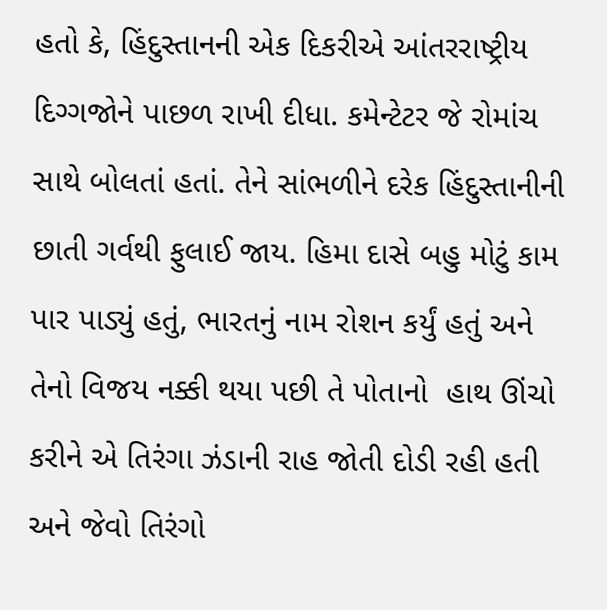હતો કે, હિંદુસ્તાનની એક દિકરીએ આંતરરાષ્ટ્રીય દિગ્ગજોને પાછળ રાખી દીધા. કમેન્ટેટર જે રોમાંચ સાથે બોલતાં હતાં. તેને સાંભળીને દરેક હિંદુસ્તાનીની છાતી ગર્વથી ફુલાઈ જાય. હિમા દાસે બહુ મોટું કામ પાર પાડ્યું હતું, ભારતનું નામ રોશન કર્યું હતું અને તેનો વિજય નક્કી થયા પછી તે પોતાનો  હાથ ઊંચો કરીને એ તિરંગા ઝંડાની રાહ જોતી દોડી રહી હતી અને જેવો તિરંગો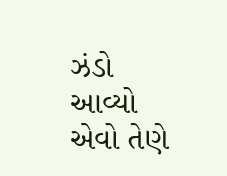ઝંડો આવ્યો એવો તેણે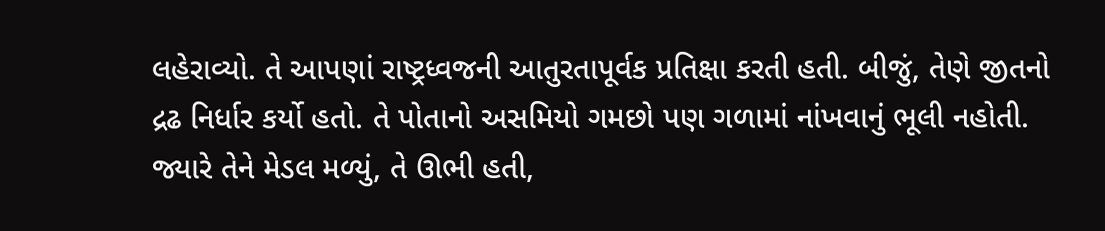લહેરાવ્યો. તે આપણાં રાષ્ટ્રધ્વજની આતુરતાપૂર્વક પ્રતિક્ષા કરતી હતી. બીજું, તેણે જીતનો દ્રઢ નિર્ધાર કર્યો હતો. તે પોતાનો અસમિયો ગમછો પણ ગળામાં નાંખવાનું ભૂલી નહોતી. જ્યારે તેને મેડલ મળ્યું, તે ઊભી હતી,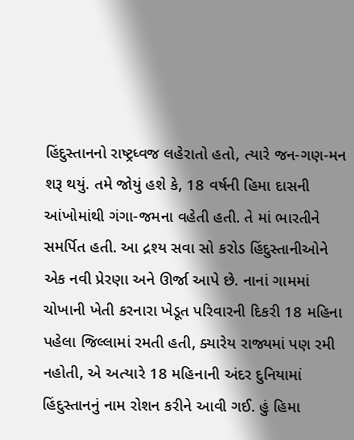હિંદુસ્તાનનો રાષ્ટ્રધ્વજ લહેરાતો હતો, ત્યારે જન-ગણ-મન શરૂ થયું. તમે જોયું હશે કે, 18 વર્ષની હિમા દાસની આંખોમાંથી ગંગા-જમના વહેતી હતી. તે માં ભારતીને સમર્પિત હતી. આ દ્રશ્ય સવા સો કરોડ હિંદુસ્તાનીઓને એક નવી પ્રેરણા અને ઊર્જા આપે છે. નાનાં ગામમાં ચોખાની ખેતી કરનારા ખેડૂત પરિવારની દિકરી 18 મહિના પહેલા જિલ્લામાં રમતી હતી, ક્યારેય રાજ્યમાં પણ રમી નહોતી, એ અત્યારે 18 મહિનાની અંદર દુનિયામાં હિંદુસ્તાનનું નામ રોશન કરીને આવી ગઈ. હું હિમા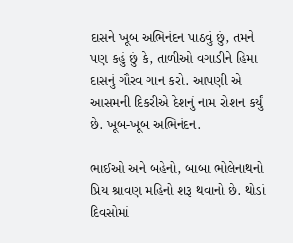દાસને ખૂબ અભિનંદન પાઠવું છું, તમને પણ કહું છું કે, તાળીઓ વગાડીને હિમા દાસનું ગૌરવ ગાન કરો. આપણી એ આસમની દિકરીએ દેશનું નામ રોશન કર્યું છે. ખૂબ-ખૂબ અભિનંદન.

ભાઈઓ અને બહેનો, બાબા ભોલેનાથનો પ્રિય શ્રાવણ મહિનો શરૂ થવાનો છે. થોડાં દિવસોમાં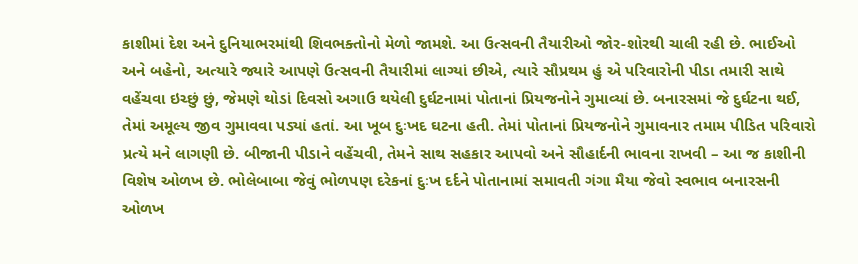કાશીમાં દેશ અને દુનિયાભરમાંથી શિવભક્તોનો મેળો જામશે. આ ઉત્સવની તૈયારીઓ જોર-શોરથી ચાલી રહી છે. ભાઈઓ અને બહેનો, અત્યારે જ્યારે આપણે ઉત્સવની તૈયારીમાં લાગ્યાં છીએ, ત્યારે સૌપ્રથમ હું એ પરિવારોની પીડા તમારી સાથે વહેંચવા ઇચ્છું છું, જેમણે થોડાં દિવસો અગાઉ થયેલી દુર્ઘટનામાં પોતાનાં પ્રિયજનોને ગુમાવ્યાં છે. બનારસમાં જે દુર્ઘટના થઈ, તેમાં અમૂલ્ય જીવ ગુમાવવા પડ્યાં હતાં. આ ખૂબ દુઃખદ ઘટના હતી. તેમાં પોતાનાં પ્રિયજનોને ગુમાવનાર તમામ પીડિત પરિવારો પ્રત્યે મને લાગણી છે. બીજાની પીડાને વહેંચવી, તેમને સાથ સહકાર આપવો અને સૌહાર્દની ભાવના રાખવી – આ જ કાશીની વિશેષ ઓળખ છે. ભોલેબાબા જેવું ભોળપણ દરેકનાં દુઃખ દર્દને પોતાનામાં સમાવતી ગંગા મૈયા જેવો સ્વભાવ બનારસની ઓળખ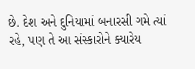છે. દેશ અને દુનિયામાં બનારસી ગમે ત્યાં રહે, પણ તે આ સંસ્કારોને ક્યારેય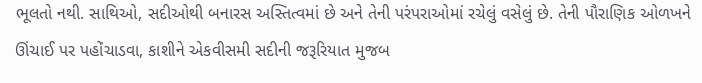ભૂલતો નથી. સાથિઓ, સદીઓથી બનારસ અસ્તિત્વમાં છે અને તેની પરંપરાઓમાં રચેલું વસેલું છે. તેની પૌરાણિક ઓળખને ઊંચાઈ પર પહોંચાડવા, કાશીને એકવીસમી સદીની જરૂરિયાત મુજબ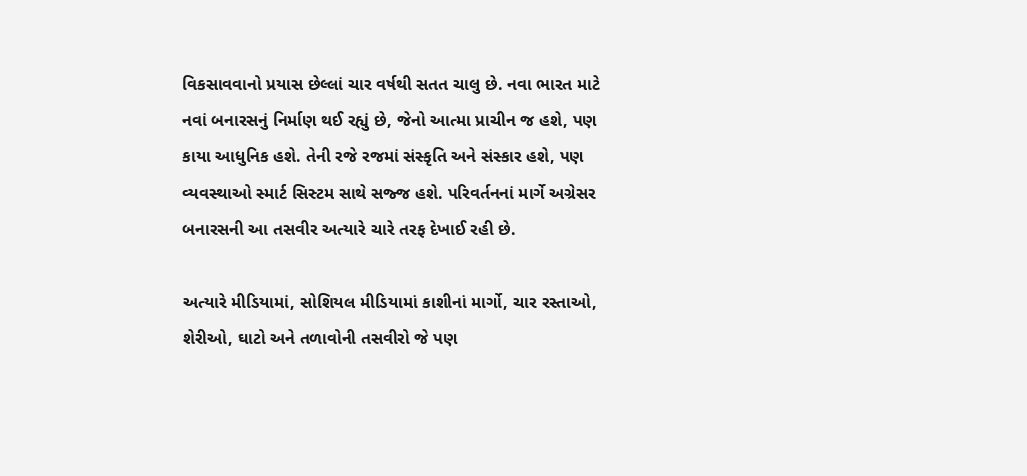વિકસાવવાનો પ્રયાસ છેલ્લાં ચાર વર્ષથી સતત ચાલુ છે. નવા ભારત માટે નવાં બનારસનું નિર્માણ થઈ રહ્યું છે, જેનો આત્મા પ્રાચીન જ હશે, પણ કાયા આધુનિક હશે. તેની રજે રજમાં સંસ્કૃતિ અને સંસ્કાર હશે, પણ વ્યવસ્થાઓ સ્માર્ટ સિસ્ટમ સાથે સજ્જ હશે. પરિવર્તનનાં માર્ગે અગ્રેસર બનારસની આ તસવીર અત્યારે ચારે તરફ દેખાઈ રહી છે.

અત્યારે મીડિયામાં, સોશિયલ મીડિયામાં કાશીનાં માર્ગો, ચાર રસ્તાઓ, શેરીઓ, ઘાટો અને તળાવોની તસવીરો જે પણ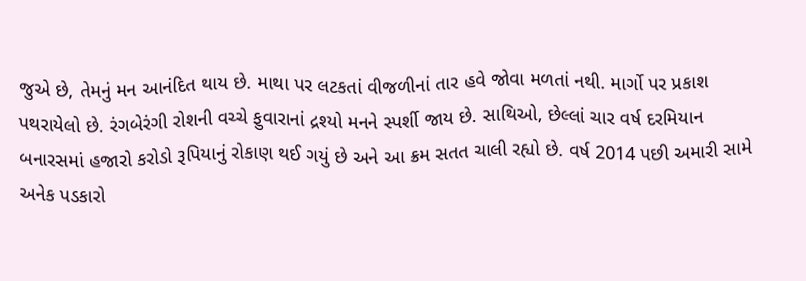જુએ છે, તેમનું મન આનંદિત થાય છે. માથા પર લટકતાં વીજળીનાં તાર હવે જોવા મળતાં નથી. માર્ગો પર પ્રકાશ પથરાયેલો છે. રંગબેરંગી રોશની વચ્ચે ફુવારાનાં દ્રશ્યો મનને સ્પર્શી જાય છે. સાથિઓ, છેલ્લાં ચાર વર્ષ દરમિયાન બનારસમાં હજારો કરોડો રૂપિયાનું રોકાણ થઈ ગયું છે અને આ ક્રમ સતત ચાલી રહ્યો છે. વર્ષ 2014 પછી અમારી સામે અનેક પડકારો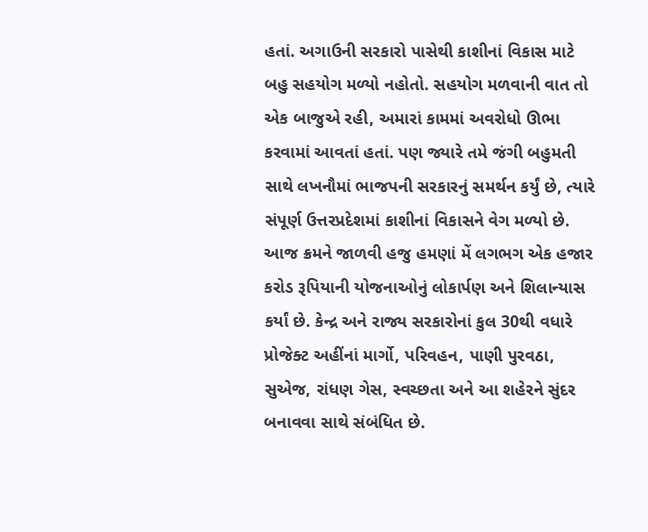હતાં. અગાઉની સરકારો પાસેથી કાશીનાં વિકાસ માટે બહુ સહયોગ મળ્યો નહોતો. સહયોગ મળવાની વાત તો એક બાજુએ રહી, અમારાં કામમાં અવરોધો ઊભા કરવામાં આવતાં હતાં. પણ જ્યારે તમે જંગી બહુમતી સાથે લખનૌમાં ભાજપની સરકારનું સમર્થન કર્યું છે, ત્યારે સંપૂર્ણ ઉત્તરપ્રદેશમાં કાશીનાં વિકાસને વેગ મળ્યો છે. આજ ક્રમને જાળવી હજુ હમણાં મેં લગભગ એક હજાર કરોડ રૂપિયાની યોજનાઓનું લોકાર્પણ અને શિલાન્યાસ કર્યાં છે. કેન્દ્ર અને રાજ્ય સરકારોનાં કુલ 30થી વધારે પ્રોજેક્ટ અહીંનાં માર્ગો, પરિવહન, પાણી પુરવઠા, સુએજ, રાંધણ ગેસ, સ્વચ્છતા અને આ શહેરને સુંદર બનાવવા સાથે સંબંધિત છે.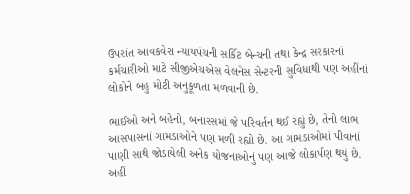ઉપરાંત આવકવેરા ન્યાયપંચની સર્કિટ બેન્ચની તથા કેન્દ્ર સરકારનાં કર્મચારીઓ માટે સીજીએચએસ વેલનેસ સેન્ટરની સુવિધાથી પણ અહીંનાં લોકોને બહુ મોટી અનુકૂળતા મળવાની છે.

ભાઈઓ અને બહેનો, બનારસમાં જે પરિવર્તન થઈ રહ્યું છે, તેનો લાભ આસપાસનાં ગામડાઓને પણ મળી રહ્યો છે. આ ગામડાઓમાં પીવાનાં પાણી સાથે જોડાયેલી અનેક યોજનાઓનું પણ આજે લોકાર્પણ થયું છે. અહીં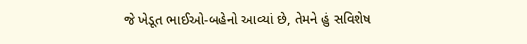જે ખેડૂત ભાઈઓ-બહેનો આવ્યાં છે, તેમને હું સવિશેષ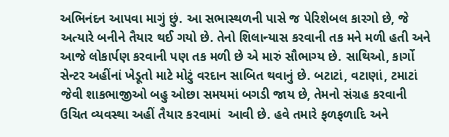અભિનંદન આપવા માગું છું. આ સભાસ્થળની પાસે જ પેરિશેબલ કારગો છે, જે અત્યારે બનીને તૈયાર થઈ ગયો છે. તેનો શિલાન્યાસ કરવાની તક મને મળી હતી અને આજે લોકાર્પણ કરવાની પણ તક મળી છે એ મારું સૌભાગ્ય છે. સાથિઓ, કાર્ગો સેન્ટર અહીંનાં ખેડૂતો માટે મોટું વરદાન સાબિત થવાનું છે. બટાટાં, વટાણાં, ટમાટાં જેવી શાકભાજીઓ બહુ ઓછા સમયમાં બગડી જાય છે, તેમનો સંગ્રહ કરવાની ઉચિત વ્યવસ્થા અહીં તૈયાર કરવામાં  આવી છે. હવે તમારે ફળફળાદિ અને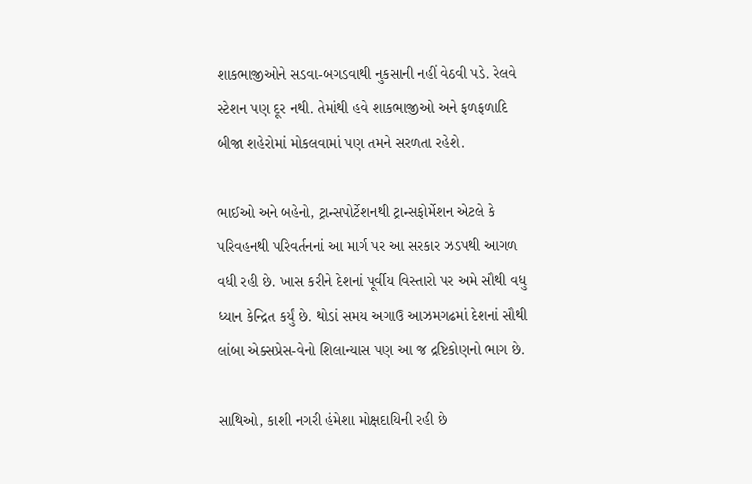શાકભાજીઓને સડવા-બગડવાથી નુકસાની નહીં વેઠવી પડે. રેલવે સ્ટેશન પણ દૂર નથી. તેમાંથી હવે શાકભાજીઓ અને ફળફળાદિ બીજા શહેરોમાં મોકલવામાં પણ તમને સરળતા રહેશે.

ભાઈઓ અને બહેનો, ટ્રાન્સપોર્ટેશનથી ટ્રાન્સફોર્મેશન એટલે કે પરિવહનથી પરિવર્તનનાં આ માર્ગ પર આ સરકાર ઝડપથી આગળ વધી રહી છે. ખાસ કરીને દેશનાં પૂર્વીય વિસ્તારો પર અમે સૌથી વધુ ધ્યાન કેન્દ્રિત કર્યું છે. થોડાં સમય અગાઉ આઝમગઢમાં દેશનાં સૌથી લાંબા એક્સપ્રેસ-વેનો શિલાન્યાસ પણ આ જ દ્રષ્ટિકોણનો ભાગ છે.

સાથિઓ, કાશી નગરી હંમેશા મોક્ષદાયિની રહી છે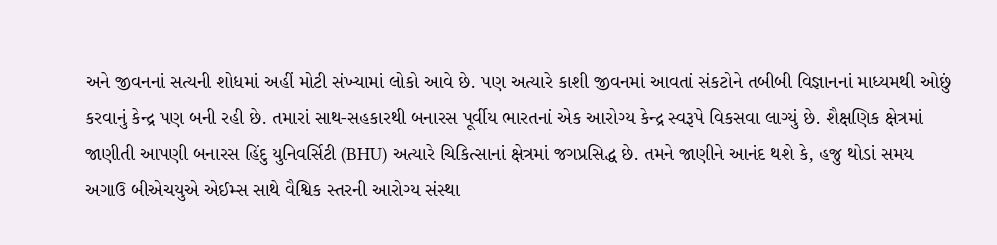અને જીવનનાં સત્યની શોધમાં અહીં મોટી સંખ્યામાં લોકો આવે છે. પણ અત્યારે કાશી જીવનમાં આવતાં સંકટોને તબીબી વિજ્ઞાનનાં માધ્યમથી ઓછું કરવાનું કેન્દ્ર પણ બની રહી છે. તમારાં સાથ-સહકારથી બનારસ પૂર્વીય ભારતનાં એક આરોગ્ય કેન્દ્ર સ્વરૂપે વિકસવા લાગ્યું છે. શૈક્ષણિક ક્ષેત્રમાં જાણીતી આપણી બનારસ હિંદુ યુનિવર્સિટી (BHU) અત્યારે ચિકિત્સાનાં ક્ષેત્રમાં જગપ્રસિદ્ધ છે. તમને જાણીને આનંદ થશે કે, હજુ થોડાં સમય અગાઉ બીએચયુએ એઈમ્સ સાથે વૈશ્વિક સ્તરની આરોગ્ય સંસ્થા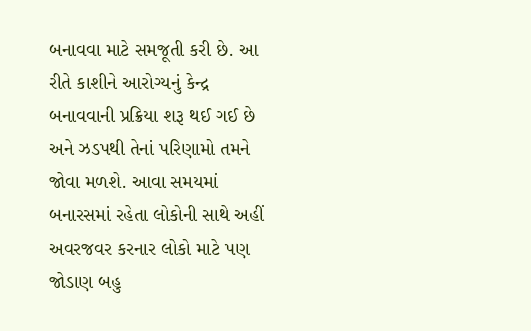બનાવવા માટે સમજૂતી કરી છે. આ રીતે કાશીને આરોગ્યનું કેન્દ્ર બનાવવાની પ્રક્રિયા શરૂ થઈ ગઈ છે અને ઝડપથી તેનાં પરિણામો તમને જોવા મળશે. આવા સમયમાં બનારસમાં રહેતા લોકોની સાથે અહીં અવરજવર કરનાર લોકો માટે પણ જોડાણ બહુ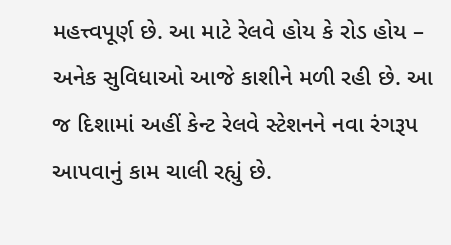મહત્ત્વપૂર્ણ છે. આ માટે રેલવે હોય કે રોડ હોય – અનેક સુવિધાઓ આજે કાશીને મળી રહી છે. આ જ દિશામાં અહીં કેન્ટ રેલવે સ્ટેશનને નવા રંગરૂપ આપવાનું કામ ચાલી રહ્યું છે.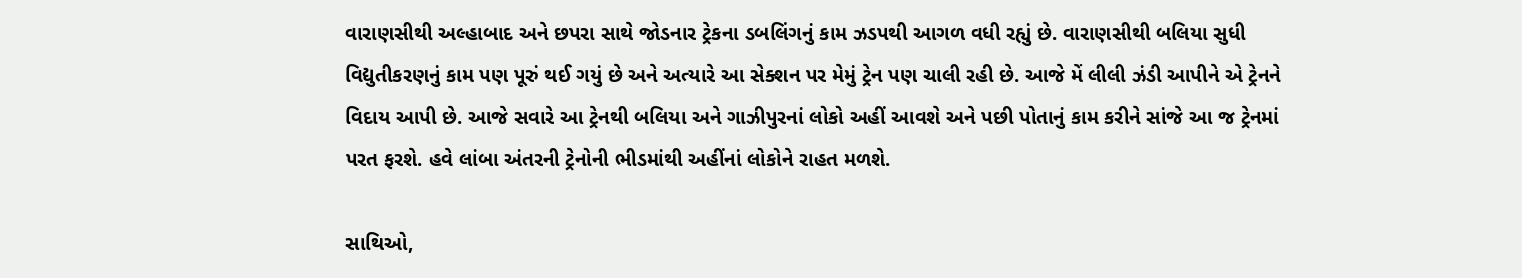વારાણસીથી અલ્હાબાદ અને છપરા સાથે જોડનાર ટ્રેકના ડબલિંગનું કામ ઝડપથી આગળ વધી રહ્યું છે. વારાણસીથી બલિયા સુધી વિદ્યુતીકરણનું કામ પણ પૂરું થઈ ગયું છે અને અત્યારે આ સેક્શન પર મેમું ટ્રેન પણ ચાલી રહી છે. આજે મેં લીલી ઝંડી આપીને એ ટ્રેનને વિદાય આપી છે. આજે સવારે આ ટ્રેનથી બલિયા અને ગાઝીપુરનાં લોકો અહીં આવશે અને પછી પોતાનું કામ કરીને સાંજે આ જ ટ્રેનમાં પરત ફરશે. હવે લાંબા અંતરની ટ્રેનોની ભીડમાંથી અહીંનાં લોકોને રાહત મળશે.

સાથિઓ,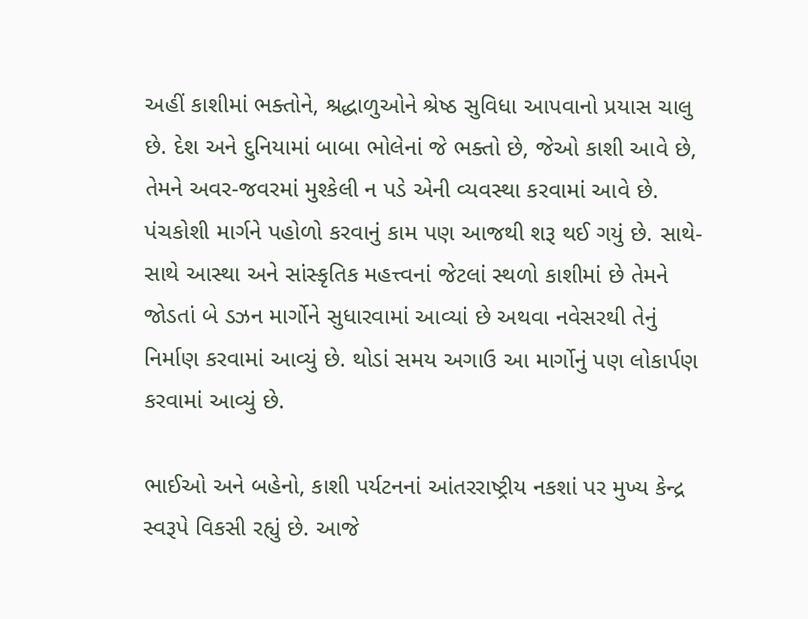અહીં કાશીમાં ભક્તોને, શ્રદ્ધાળુઓને શ્રેષ્ઠ સુવિધા આપવાનો પ્રયાસ ચાલુ છે. દેશ અને દુનિયામાં બાબા ભોલેનાં જે ભક્તો છે, જેઓ કાશી આવે છે, તેમને અવર-જવરમાં મુશ્કેલી ન પડે એની વ્યવસ્થા કરવામાં આવે છે. પંચકોશી માર્ગને પહોળો કરવાનું કામ પણ આજથી શરૂ થઈ ગયું છે. સાથે-સાથે આસ્થા અને સાંસ્કૃતિક મહત્ત્વનાં જેટલાં સ્થળો કાશીમાં છે તેમને જોડતાં બે ડઝન માર્ગોને સુધારવામાં આવ્યાં છે અથવા નવેસરથી તેનું નિર્માણ કરવામાં આવ્યું છે. થોડાં સમય અગાઉ આ માર્ગોનું પણ લોકાર્પણ કરવામાં આવ્યું છે.

ભાઈઓ અને બહેનો, કાશી પર્યટનનાં આંતરરાષ્ટ્રીય નકશાં પર મુખ્ય કેન્દ્ર સ્વરૂપે વિકસી રહ્યું છે. આજે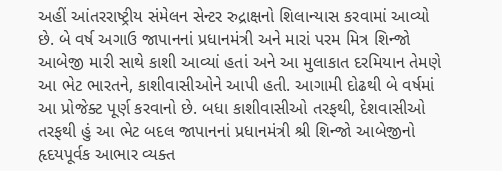અહીં આંતરરાષ્ટ્રીય સંમેલન સેન્ટર રુદ્રાક્ષનો શિલાન્યાસ કરવામાં આવ્યો છે. બે વર્ષ અગાઉ જાપાનનાં પ્રધાનમંત્રી અને મારાં પરમ મિત્ર શિન્જો આબેજી મારી સાથે કાશી આવ્યાં હતાં અને આ મુલાકાત દરમિયાન તેમણે આ ભેટ ભારતને, કાશીવાસીઓને આપી હતી. આગામી દોઢથી બે વર્ષમાં આ પ્રોજેક્ટ પૂર્ણ કરવાનો છે. બધા કાશીવાસીઓ તરફથી, દેશવાસીઓ તરફથી હું આ ભેટ બદલ જાપાનનાં પ્રધાનમંત્રી શ્રી શિન્જો આબેજીનો હૃદયપૂર્વક આભાર વ્યક્ત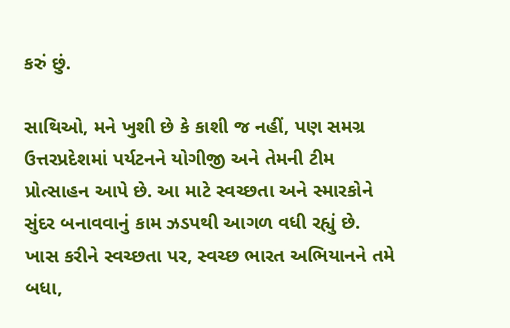કરું છું.

સાથિઓ, મને ખુશી છે કે કાશી જ નહીં, પણ સમગ્ર ઉત્તરપ્રદેશમાં પર્યટનને યોગીજી અને તેમની ટીમ પ્રોત્સાહન આપે છે. આ માટે સ્વચ્છતા અને સ્મારકોને સુંદર બનાવવાનું કામ ઝડપથી આગળ વધી રહ્યું છે. ખાસ કરીને સ્વચ્છતા પર, સ્વચ્છ ભારત અભિયાનને તમે બધા,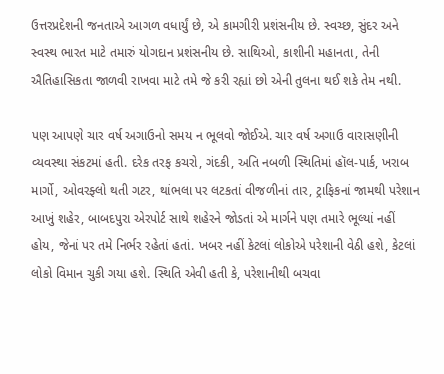ઉત્તરપ્રદેશની જનતાએ આગળ વધાર્યું છે, એ કામગીરી પ્રશંસનીય છે. સ્વચ્છ, સુંદર અને સ્વસ્થ ભારત માટે તમારું યોગદાન પ્રશંસનીય છે. સાથિઓ, કાશીની મહાનતા, તેની ઐતિહાસિકતા જાળવી રાખવા માટે તમે જે કરી રહ્યાં છો એની તુલના થઈ શકે તેમ નથી.

પણ આપણે ચાર વર્ષ અગાઉનો સમય ન ભૂલવો જોઈએ. ચાર વર્ષ અગાઉ વારાસણીની વ્યવસ્થા સંકટમાં હતી. દરેક તરફ કચરો, ગંદકી, અતિ નબળી સ્થિતિમાં હૉલ-પાર્ક, ખરાબ માર્ગો, ઓવરફ્લો થતી ગટર, થાંભલા પર લટકતાં વીજળીનાં તાર, ટ્રાફિકનાં જામથી પરેશાન આખું શહેર, બાબદપુરા એરપોર્ટ સાથે શહેરને જોડતાં એ માર્ગને પણ તમારે ભૂલ્યાં નહીં હોય, જેનાં પર તમે નિર્ભર રહેતાં હતાં. ખબર નહીં કેટલાં લોકોએ પરેશાની વેઠી હશે, કેટલાં લોકો વિમાન ચુકી ગયા હશે. સ્થિતિ એવી હતી કે, પરેશાનીથી બચવા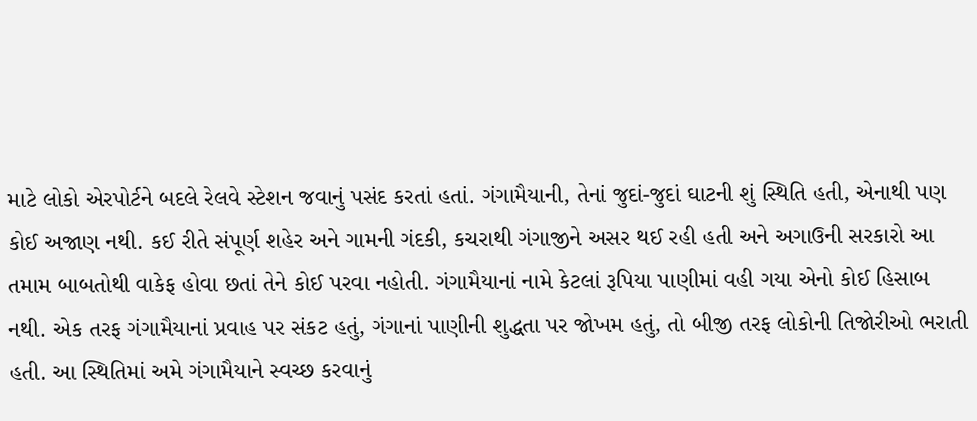માટે લોકો એરપોર્ટને બદલે રેલવે સ્ટેશન જવાનું પસંદ કરતાં હતાં. ગંગામૈયાની, તેનાં જુદાં-જુદાં ઘાટની શું સ્થિતિ હતી, એનાથી પણ કોઈ અજાણ નથી. કઈ રીતે સંપૂર્ણ શહેર અને ગામની ગંદકી, કચરાથી ગંગાજીને અસર થઈ રહી હતી અને અગાઉની સરકારો આ તમામ બાબતોથી વાકેફ હોવા છતાં તેને કોઈ પરવા નહોતી. ગંગામૈયાનાં નામે કેટલાં રૂપિયા પાણીમાં વહી ગયા એનો કોઈ હિસાબ નથી. એક તરફ ગંગામૈયાનાં પ્રવાહ પર સંકટ હતું, ગંગાનાં પાણીની શુદ્ધતા પર જોખમ હતું, તો બીજી તરફ લોકોની તિજોરીઓ ભરાતી હતી. આ સ્થિતિમાં અમે ગંગામૈયાને સ્વચ્છ કરવાનું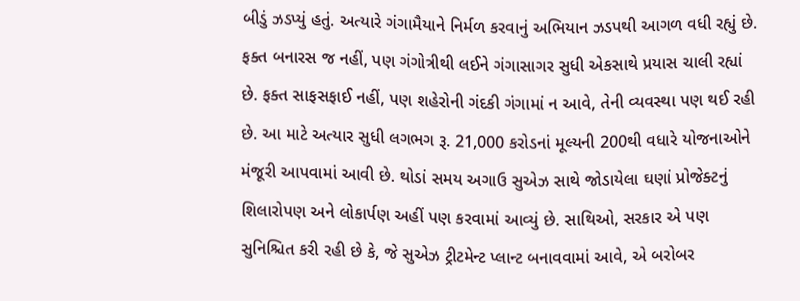બીડું ઝડપ્યું હતું. અત્યારે ગંગામૈયાને નિર્મળ કરવાનું અભિયાન ઝડપથી આગળ વધી રહ્યું છે. ફક્ત બનારસ જ નહીં, પણ ગંગોત્રીથી લઈને ગંગાસાગર સુધી એકસાથે પ્રયાસ ચાલી રહ્યાં છે. ફક્ત સાફસફાઈ નહીં, પણ શહેરોની ગંદકી ગંગામાં ન આવે, તેની વ્યવસ્થા પણ થઈ રહી છે. આ માટે અત્યાર સુધી લગભગ રૂ. 21,000 કરોડનાં મૂલ્યની 200થી વધારે યોજનાઓને મંજૂરી આપવામાં આવી છે. થોડાં સમય અગાઉ સુએઝ સાથે જોડાયેલા ઘણાં પ્રોજેક્ટનું શિલારોપણ અને લોકાર્પણ અહીં પણ કરવામાં આવ્યું છે. સાથિઓ, સરકાર એ પણ સુનિશ્ચિત કરી રહી છે કે, જે સુએઝ ટ્રીટમેન્ટ પ્લાન્ટ બનાવવામાં આવે, એ બરોબર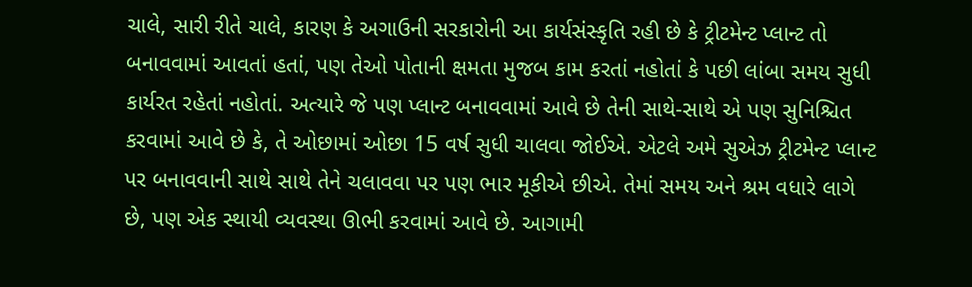ચાલે, સારી રીતે ચાલે, કારણ કે અગાઉની સરકારોની આ કાર્યસંસ્કૃતિ રહી છે કે ટ્રીટમેન્ટ પ્લાન્ટ તો બનાવવામાં આવતાં હતાં, પણ તેઓ પોતાની ક્ષમતા મુજબ કામ કરતાં નહોતાં કે પછી લાંબા સમય સુધી કાર્યરત રહેતાં નહોતાં. અત્યારે જે પણ પ્લાન્ટ બનાવવામાં આવે છે તેની સાથે-સાથે એ પણ સુનિશ્ચિત કરવામાં આવે છે કે, તે ઓછામાં ઓછા 15 વર્ષ સુધી ચાલવા જોઈએ. એટલે અમે સુએઝ ટ્રીટમેન્ટ પ્લાન્ટ પર બનાવવાની સાથે સાથે તેને ચલાવવા પર પણ ભાર મૂકીએ છીએ. તેમાં સમય અને શ્રમ વધારે લાગે છે, પણ એક સ્થાયી વ્યવસ્થા ઊભી કરવામાં આવે છે. આગામી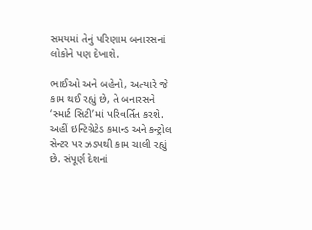સમયમાં તેનું પરિણામ બનારસનાં લોકોને પણ દેખાશે.

ભાઈઓ અને બહેનો, અત્યારે જે કામ થઈ રહ્યું છે, તે બનારસને ‘સ્માર્ટ સિટી’માં પરિવર્તિત કરશે. અહીં ઇન્ટિગ્રેટેડ કમાન્ડ અને કન્ટ્રોલ સેન્ટર પર ઝડપથી કામ ચાલી રહ્યું છે. સંપૂર્ણ દેશનાં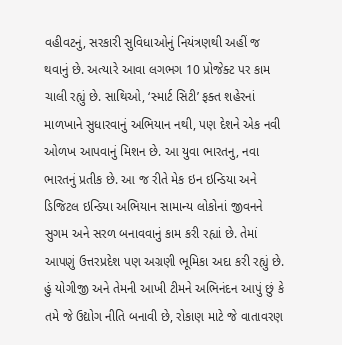વહીવટનું, સરકારી સુવિધાઓનું નિયંત્રણથી અહીં જ થવાનું છે. અત્યારે આવા લગભગ 10 પ્રોજેક્ટ પર કામ ચાલી રહ્યું છે. સાથિઓ, ‘સ્માર્ટ સિટી’ ફક્ત શહેરનાં માળખાને સુધારવાનું અભિયાન નથી, પણ દેશને એક નવી ઓળખ આપવાનું મિશન છે. આ યુવા ભારતનુ, નવા ભારતનું પ્રતીક છે. આ જ રીતે મેક ઇન ઇન્ડિયા અને ડિજિટલ ઇન્ડિયા અભિયાન સામાન્ય લોકોનાં જીવનને સુગમ અને સરળ બનાવવાનું કામ કરી રહ્યાં છે. તેમાં આપણું ઉત્તરપ્રદેશ પણ અગ્રણી ભૂમિકા અદા કરી રહ્યું છે. હું યોગીજી અને તેમની આખી ટીમને અભિનંદન આપું છું કે તમે જે ઉદ્યોગ નીતિ બનાવી છે, રોકાણ માટે જે વાતાવરણ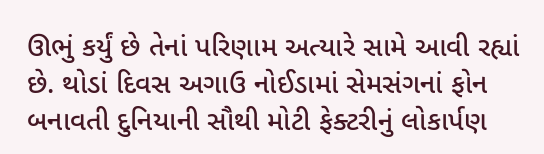ઊભું કર્યું છે તેનાં પરિણામ અત્યારે સામે આવી રહ્યાં છે. થોડાં દિવસ અગાઉ નોઈડામાં સેમસંગનાં ફોન બનાવતી દુનિયાની સૌથી મોટી ફેક્ટરીનું લોકાર્પણ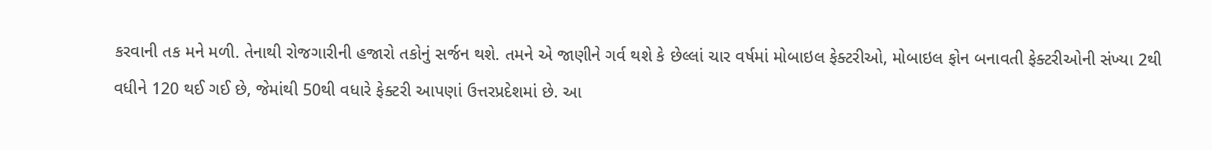કરવાની તક મને મળી. તેનાથી રોજગારીની હજારો તકોનું સર્જન થશે. તમને એ જાણીને ગર્વ થશે કે છેલ્લાં ચાર વર્ષમાં મોબાઇલ ફેક્ટરીઓ, મોબાઇલ ફોન બનાવતી ફેક્ટરીઓની સંખ્યા 2થી વધીને 120 થઈ ગઈ છે, જેમાંથી 50થી વધારે ફેક્ટરી આપણાં ઉત્તરપ્રદેશમાં છે. આ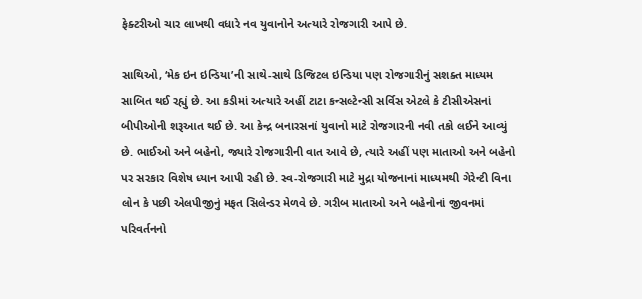ફેક્ટરીઓ ચાર લાખથી વધારે નવ યુવાનોને અત્યારે રોજગારી આપે છે.

સાથિઓ, ‘મેક ઇન ઇન્ડિયા’ની સાથે-સાથે ડિજિટલ ઇન્ડિયા પણ રોજગારીનું સશક્ત માધ્યમ સાબિત થઈ રહ્યું છે. આ કડીમાં અત્યારે અહીં ટાટા કન્સલ્ટેન્સી સર્વિસ એટલે કે ટીસીએસનાં બીપીઓની શરૂઆત થઈ છે. આ કેન્દ્ર બનારસનાં યુવાનો માટે રોજગારની નવી તકો લઈને આવ્યું છે. ભાઈઓ અને બહેનો, જ્યારે રોજગારીની વાત આવે છે, ત્યારે અહીં પણ માતાઓ અને બહેનો પર સરકાર વિશેષ ધ્યાન આપી રહી છે. સ્વ-રોજગારી માટે મુદ્રા યોજનાનાં માધ્યમથી ગેરેન્ટી વિના લોન કે પછી એલપીજીનું મફત સિલેન્ડર મેળવે છે. ગરીબ માતાઓ અને બહેનોનાં જીવનમાં પરિવર્તનનો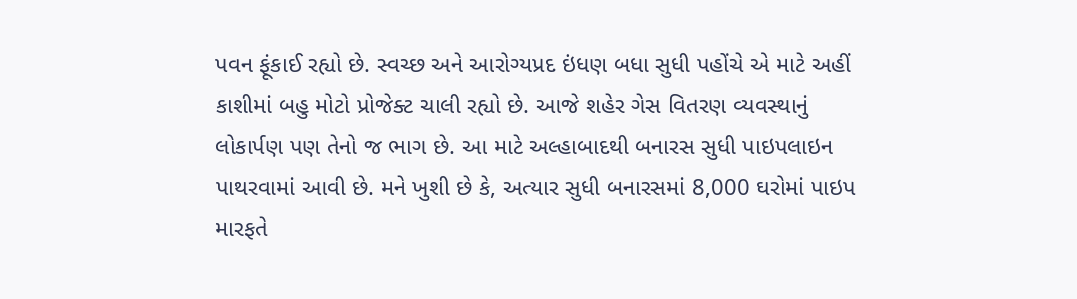પવન ફૂંકાઈ રહ્યો છે. સ્વચ્છ અને આરોગ્યપ્રદ ઇંધણ બધા સુધી પહોંચે એ માટે અહીં કાશીમાં બહુ મોટો પ્રોજેક્ટ ચાલી રહ્યો છે. આજે શહેર ગેસ વિતરણ વ્યવસ્થાનું લોકાર્પણ પણ તેનો જ ભાગ છે. આ માટે અલ્હાબાદથી બનારસ સુધી પાઇપલાઇન પાથરવામાં આવી છે. મને ખુશી છે કે, અત્યાર સુધી બનારસમાં 8,000 ઘરોમાં પાઇપ મારફતે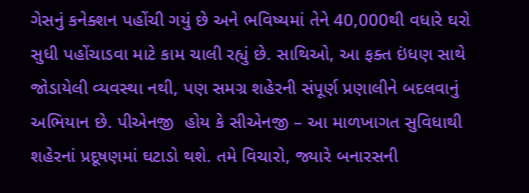ગેસનું કનેક્શન પહોંચી ગયું છે અને ભવિષ્યમાં તેને 40,000થી વધારે ઘરો સુધી પહોંચાડવા માટે કામ ચાલી રહ્યું છે. સાથિઓ, આ ફક્ત ઇંધણ સાથે જોડાયેલી વ્યવસ્થા નથી, પણ સમગ્ર શહેરની સંપૂર્ણ પ્રણાલીને બદલવાનું અભિયાન છે. પીએનજી  હોય કે સીએનજી – આ માળખાગત સુવિધાથી શહેરનાં પ્રદૂષણમાં ઘટાડો થશે. તમે વિચારો, જ્યારે બનારસની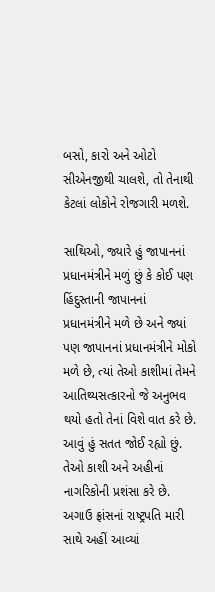બસો, કારો અને ઓટો સીએનજીથી ચાલશે, તો તેનાથી કેટલાં લોકોને રોજગારી મળશે.

સાથિઓ, જ્યારે હું જાપાનનાં પ્રધાનમંત્રીને મળું છું કે કોઈ પણ હિંદુસ્તાની જાપાનનાં પ્રધાનમંત્રીને મળે છે અને જ્યાં પણ જાપાનનાં પ્રધાનમંત્રીને મોકો મળે છે, ત્યાં તેઓ કાશીમાં તેમને આતિથ્યસત્કારનો જે અનુભવ થયો હતો તેનાં વિશે વાત કરે છે. આવું હું સતત જોઈ રહ્યો છું. તેઓ કાશી અને અહીનાં નાગરિકોની પ્રશંસા કરે છે. અગાઉ ફ્રાંસનાં રાષ્ટ્રપતિ મારી સાથે અહીં આવ્યાં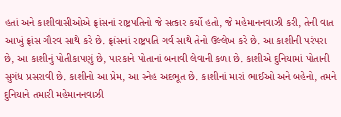હતાં અને કાશીવાસીઓએ ફ્રાંસનાં રાષ્ટ્રપતિનો જે સત્કાર કર્યો હતો, જે મહેમાનનવાઝી કરી, તેની વાત આખું ફ્રાંસ ગૌરવ સાથે કરે છે. ફ્રાંસનાં રાષ્ટ્રપતિ ગર્વ સાથે તેનો ઉલ્લેખ કરે છે. આ કાશીની પરંપરા છે, આ કાશીનું પોતીકાપણું છે, પારકાને પોતાનાં બનાવી લેવાની કળા છે. કાશીએ દુનિયામાં પોતાની સુગંધ પ્રસરાવી છે. કાશીનો આ પ્રેમ, આ સ્નેહ અદભૂત છે. કાશીનાં મારાં ભાઈઓ અને બહેનો, તમને દુનિયાને તમારી મહેમાનનવાઝી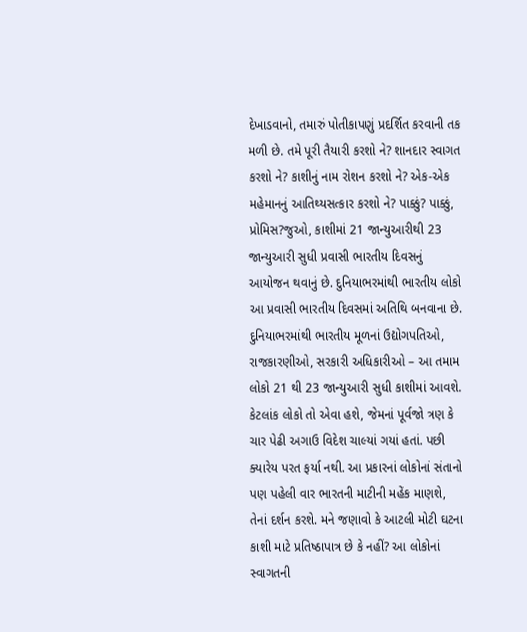દેખાડવાનો, તમારું પોતીકાપણું પ્રદર્શિત કરવાની તક મળી છે. તમે પૂરી તૈયારી કરશો ને? શાનદાર સ્વાગત કરશો ને? કાશીનું નામ રોશન કરશો ને? એક-એક મહેમાનનું આતિથ્યસત્કાર કરશો ને? પાક્કું? પાક્કું, પ્રોમિસ?જુઓ, કાશીમાં 21 જાન્યુઆરીથી 23 જાન્યુઆરી સુધી પ્રવાસી ભારતીય દિવસનું આયોજન થવાનું છે. દુનિયાભરમાંથી ભારતીય લોકો આ પ્રવાસી ભારતીય દિવસમાં અતિથિ બનવાના છે. દુનિયાભરમાંથી ભારતીય મૂળનાં ઉદ્યોગપતિઓ, રાજકારણીઓ, સરકારી અધિકારીઓ – આ તમામ લોકો 21 થી 23 જાન્યુઆરી સુધી કાશીમાં આવશે. કેટલાંક લોકો તો એવા હશે, જેમનાં પૂર્વજો ત્રણ કે ચાર પેઢી અગાઉ વિદેશ ચાલ્યાં ગયાં હતાં. પછી ક્યારેય પરત ફર્યા નથી. આ પ્રકારનાં લોકોનાં સંતાનો પણ પહેલી વાર ભારતની માટીની મહેંક માણશે, તેનાં દર્શન કરશે. મને જણાવો કે આટલી મોટી ઘટના કાશી માટે પ્રતિષ્ઠાપાત્ર છે કે નહીં? આ લોકોનાં સ્વાગતની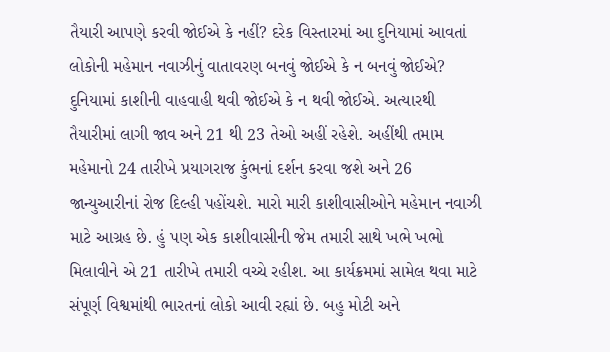તૈયારી આપણે કરવી જોઈએ કે નહીં? દરેક વિસ્તારમાં આ દુનિયામાં આવતાં લોકોની મહેમાન નવાઝીનું વાતાવરણ બનવું જોઈએ કે ન બનવું જોઈએ? દુનિયામાં કાશીની વાહવાહી થવી જોઈએ કે ન થવી જોઈએ. અત્યારથી તૈયારીમાં લાગી જાવ અને 21 થી 23 તેઓ અહીં રહેશે. અહીંથી તમામ મહેમાનો 24 તારીખે પ્રયાગરાજ કુંભનાં દર્શન કરવા જશે અને 26 જાન્યુઆરીનાં રોજ દિલ્હી પહોંચશે. મારો મારી કાશીવાસીઓને મહેમાન નવાઝી માટે આગ્રહ છે. હું પણ એક કાશીવાસીની જેમ તમારી સાથે ખભે ખભો મિલાવીને એ 21 તારીખે તમારી વચ્ચે રહીશ. આ કાર્યક્રમમાં સામેલ થવા માટે સંપૂર્ણ વિશ્વમાંથી ભારતનાં લોકો આવી રહ્યાં છે. બહુ મોટી અને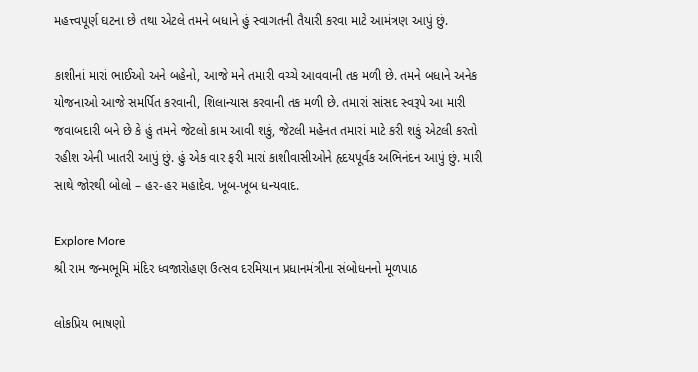મહત્ત્વપૂર્ણ ઘટના છે તથા એટલે તમને બધાને હું સ્વાગતની તૈયારી કરવા માટે આમંત્રણ આપું છું.

કાશીનાં મારાં ભાઈઓ અને બહેનો, આજે મને તમારી વચ્ચે આવવાની તક મળી છે. તમને બધાને અનેક યોજનાઓ આજે સમર્પિત કરવાની, શિલાન્યાસ કરવાની તક મળી છે. તમારાં સાંસદ સ્વરૂપે આ મારી જવાબદારી બને છે કે હું તમને જેટલો કામ આવી શકું, જેટલી મહેનત તમારાં માટે કરી શકું એટલી કરતો રહીશ એની ખાતરી આપું છું. હું એક વાર ફરી મારાં કાશીવાસીઓને હૃદયપૂર્વક અભિનંદન આપું છું. મારી સાથે જોરથી બોલો – હર-હર મહાદેવ. ખૂબ-ખૂબ ધન્યવાદ.

Explore More
શ્રી રામ જન્મભૂમિ મંદિર ધ્વજારોહણ ઉત્સવ દરમિયાન પ્રધાનમંત્રીના સંબોધનનો મૂળપાઠ

લોકપ્રિય ભાષણો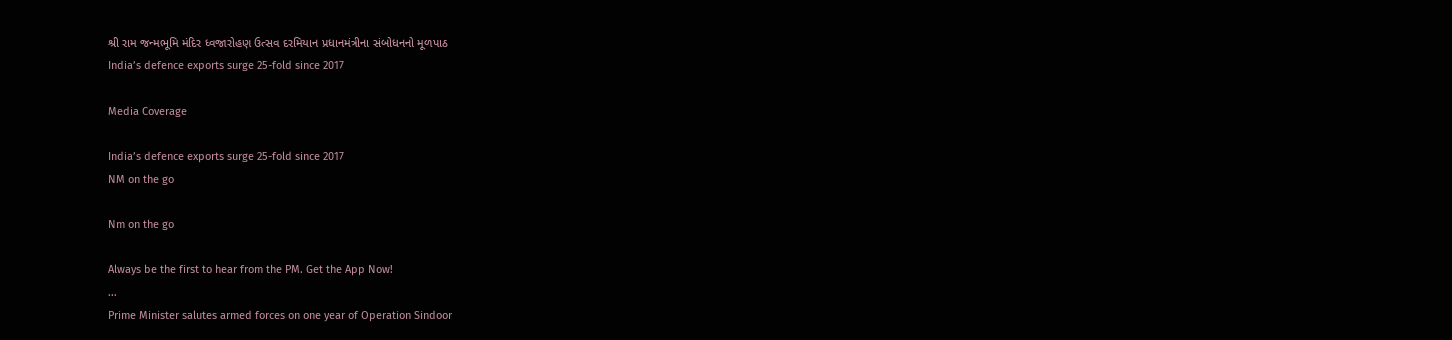શ્રી રામ જન્મભૂમિ મંદિર ધ્વજારોહણ ઉત્સવ દરમિયાન પ્રધાનમંત્રીના સંબોધનનો મૂળપાઠ
India’s defence exports surge 25-fold since 2017

Media Coverage

India’s defence exports surge 25-fold since 2017
NM on the go

Nm on the go

Always be the first to hear from the PM. Get the App Now!
...
Prime Minister salutes armed forces on one year of Operation Sindoor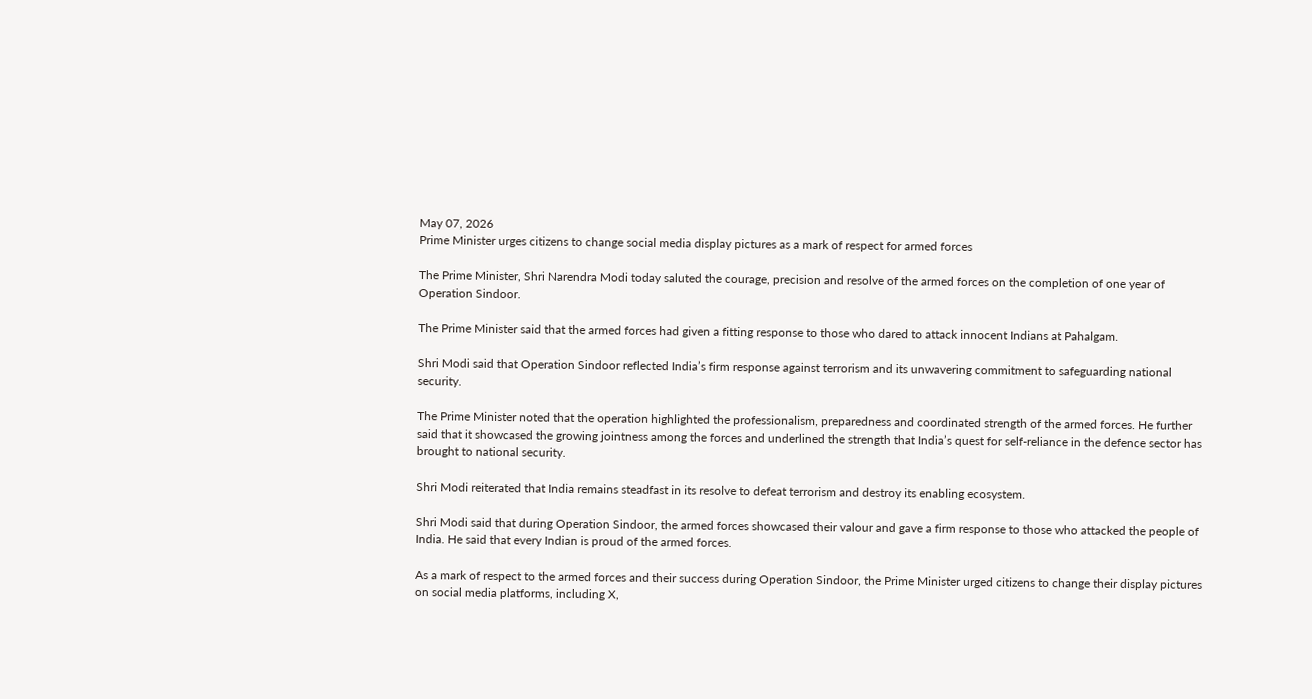May 07, 2026
Prime Minister urges citizens to change social media display pictures as a mark of respect for armed forces

The Prime Minister, Shri Narendra Modi today saluted the courage, precision and resolve of the armed forces on the completion of one year of Operation Sindoor.

The Prime Minister said that the armed forces had given a fitting response to those who dared to attack innocent Indians at Pahalgam.

Shri Modi said that Operation Sindoor reflected India’s firm response against terrorism and its unwavering commitment to safeguarding national security.

The Prime Minister noted that the operation highlighted the professionalism, preparedness and coordinated strength of the armed forces. He further said that it showcased the growing jointness among the forces and underlined the strength that India’s quest for self-reliance in the defence sector has brought to national security.

Shri Modi reiterated that India remains steadfast in its resolve to defeat terrorism and destroy its enabling ecosystem.

Shri Modi said that during Operation Sindoor, the armed forces showcased their valour and gave a firm response to those who attacked the people of India. He said that every Indian is proud of the armed forces.

As a mark of respect to the armed forces and their success during Operation Sindoor, the Prime Minister urged citizens to change their display pictures on social media platforms, including X,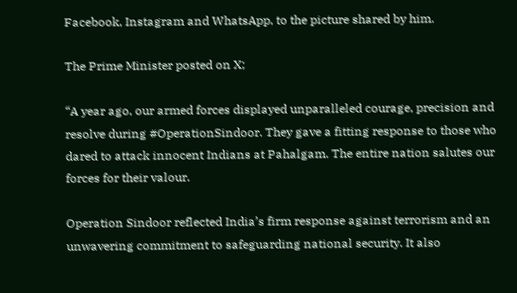Facebook, Instagram and WhatsApp, to the picture shared by him.

The Prime Minister posted on X;

“A year ago, our armed forces displayed unparalleled courage, precision and resolve during #OperationSindoor. They gave a fitting response to those who dared to attack innocent Indians at Pahalgam. The entire nation salutes our forces for their valour.

Operation Sindoor reflected India’s firm response against terrorism and an unwavering commitment to safeguarding national security. It also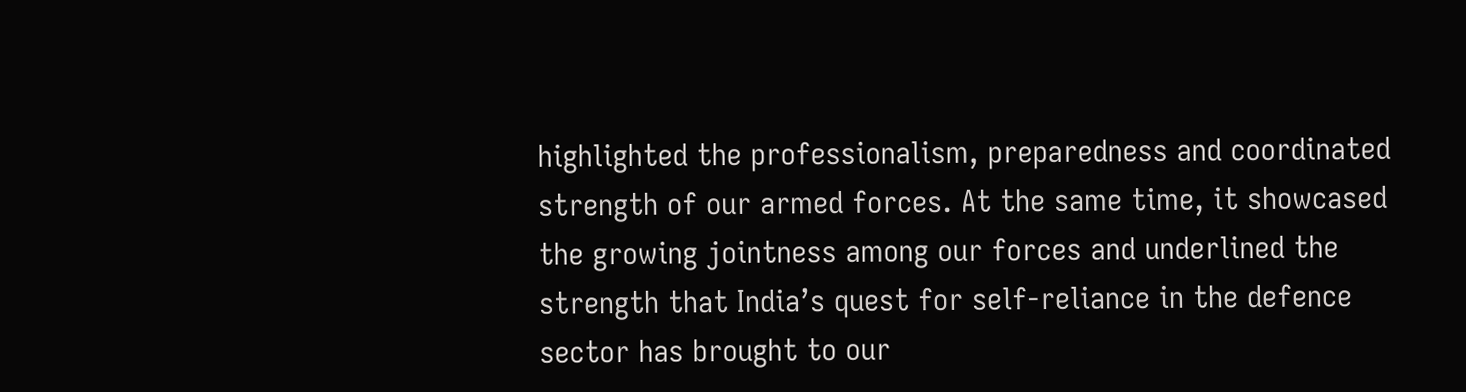highlighted the professionalism, preparedness and coordinated strength of our armed forces. At the same time, it showcased the growing jointness among our forces and underlined the strength that India’s quest for self-reliance in the defence sector has brought to our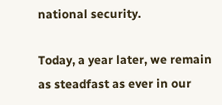national security.

Today, a year later, we remain as steadfast as ever in our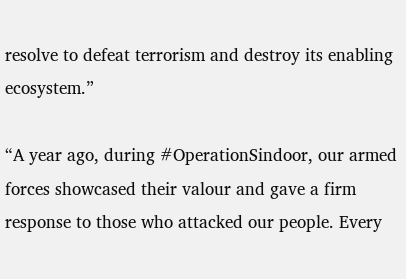resolve to defeat terrorism and destroy its enabling ecosystem.”

“A year ago, during #OperationSindoor, our armed forces showcased their valour and gave a firm response to those who attacked our people. Every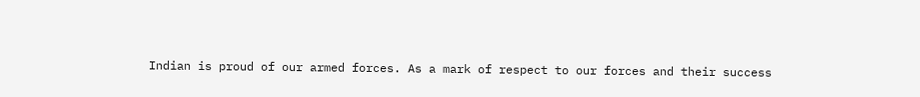Indian is proud of our armed forces. As a mark of respect to our forces and their success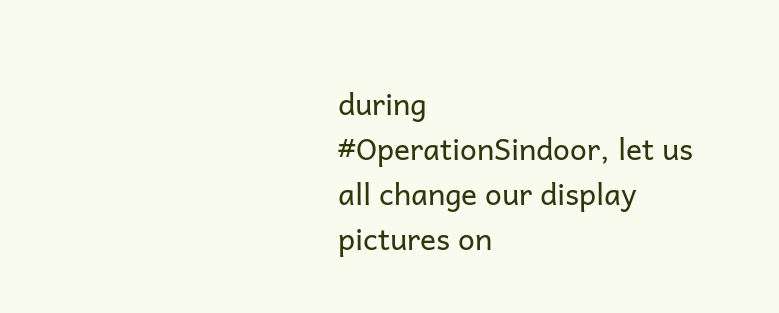during #OperationSindoor, let us all change our display pictures on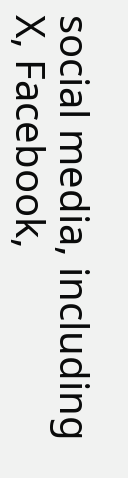social media, including X, Facebook,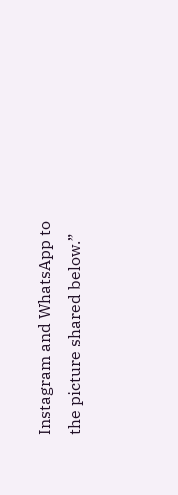Instagram and WhatsApp to the picture shared below.”